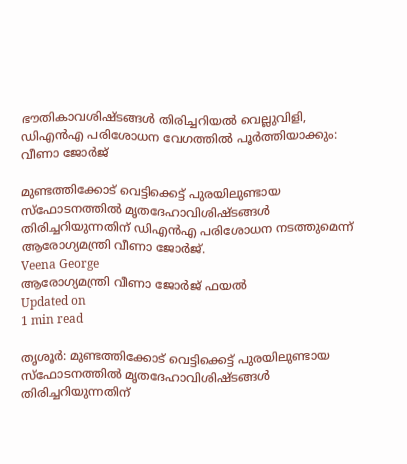ഭൗതികാവശിഷ്ടങ്ങള്‍ തിരിച്ചറിയല്‍ വെല്ലുവിളി, ഡിഎന്‍എ പരിശോധന വേഗത്തില്‍ പൂര്‍ത്തിയാക്കും: വീണാ ജോര്‍ജ്

മുണ്ടത്തിക്കോട് വെട്ടിക്കെട്ട് പുരയിലുണ്ടായ സ്‌ഫോടനത്തില്‍ മൃതദേഹാവിശിഷ്ടങ്ങള്‍ തിരിച്ചറിയുന്നതിന് ഡിഎന്‍എ പരിശോധന നടത്തുമെന്ന് ആരോഗ്യമന്ത്രി വീണാ ജോര്‍ജ്.
Veena George
ആരോഗ്യമന്ത്രി വീണാ ജോര്‍ജ് ഫയല്‍
Updated on
1 min read

തൃശൂര്‍: മുണ്ടത്തിക്കോട് വെട്ടിക്കെട്ട് പുരയിലുണ്ടായ സ്‌ഫോടനത്തില്‍ മൃതദേഹാവിശിഷ്ടങ്ങള്‍ തിരിച്ചറിയുന്നതിന്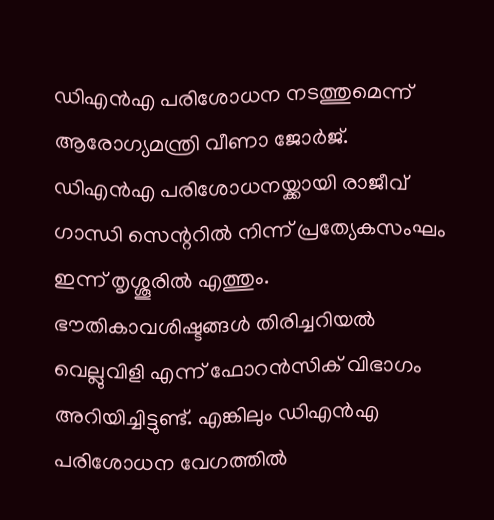ഡിഎന്‍എ പരിശോധന നടത്തുമെന്ന് ആരോഗ്യമന്ത്രി വീണാ ജോര്‍ജ്. ഡിഎന്‍എ പരിശോധനയ്ക്കായി രാജീവ് ഗാന്ധി സെന്ററില്‍ നിന്ന് പ്രത്യേകസംഘം ഇന്ന് തൃശ്ശൂരില്‍ എത്തും. ഭൗതികാവശിഷ്ടങ്ങള്‍ തിരിച്ചറിയല്‍ വെല്ലുവിളി എന്ന് ഫോറന്‍സിക് വിഭാഗം അറിയിച്ചിട്ടുണ്ട്. എങ്കിലും ഡിഎന്‍എ പരിശോധന വേഗത്തില്‍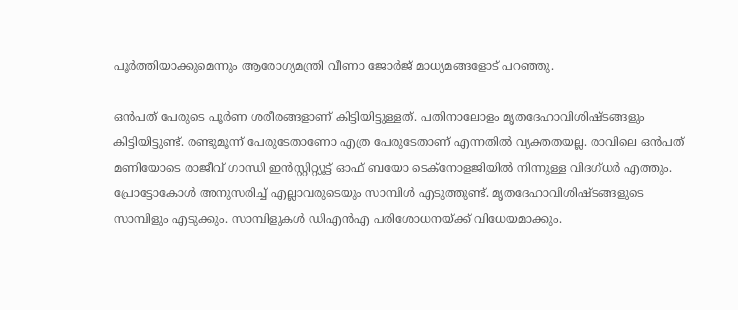പൂര്‍ത്തിയാക്കുമെന്നും ആരോഗ്യമന്ത്രി വീണാ ജോര്‍ജ് മാധ്യമങ്ങളോട് പറഞ്ഞു.

ഒന്‍പത് പേരുടെ പൂര്‍ണ ശരീരങ്ങളാണ് കിട്ടിയിട്ടുള്ളത്. പതിനാലോളം മൃതദേഹാവിശിഷ്ടങ്ങളും കിട്ടിയിട്ടുണ്ട്. രണ്ടുമൂന്ന് പേരുടേതാണോ എത്ര പേരുടേതാണ് എന്നതില്‍ വ്യക്തതയല്ല. രാവിലെ ഒന്‍പത് മണിയോടെ രാജീവ് ഗാന്ധി ഇന്‍സ്റ്റിറ്റ്യൂട്ട് ഓഫ് ബയോ ടെക്‌നോളജിയില്‍ നിന്നുള്ള വിദഗ്ധര്‍ എത്തും. പ്രോട്ടോകോള്‍ അനുസരിച്ച് എല്ലാവരുടെയും സാമ്പിള്‍ എടുത്തുണ്ട്. മൃതദേഹാവിശിഷ്ടങ്ങളുടെ സാമ്പിളും എടുക്കും. സാമ്പിളുകള്‍ ഡിഎന്‍എ പരിശോധനയ്ക്ക് വിധേയമാക്കും.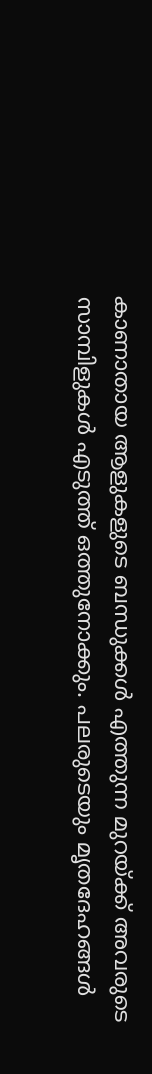കാണാതായ ആളുകളുടെ ബന്ധുക്കള്‍ എത്തുന്ന മുറയ്ക്ക് അവരുടെ സാമ്പിളുകള്‍ എടുത്ത് ഒത്തുനോക്കും. പലരുടെയും മൃതദേഹങ്ങള്‍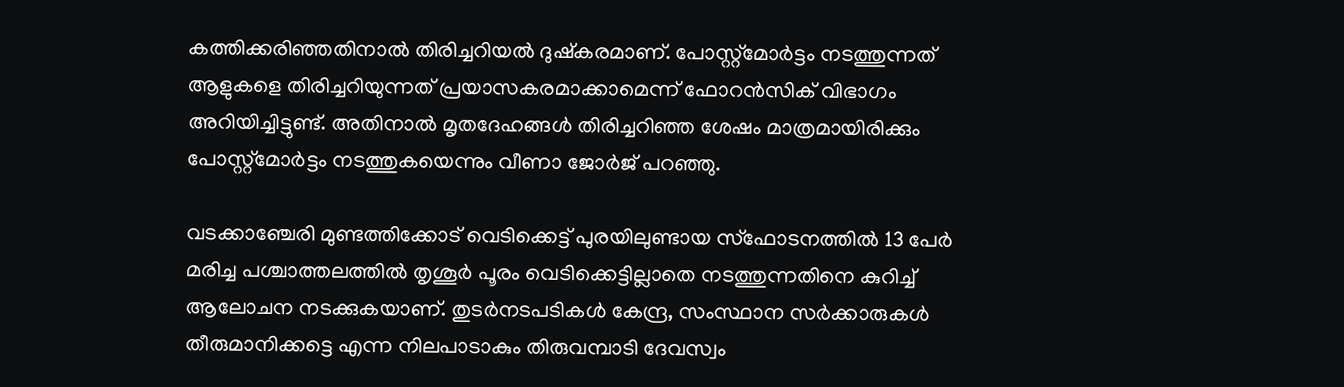കത്തിക്കരിഞ്ഞതിനാല്‍ തിരിച്ചറിയല്‍ ദുഷ്‌കരമാണ്. പോസ്റ്റ്‌മോര്‍ട്ടം നടത്തുന്നത് ആളുകളെ തിരിച്ചറിയുന്നത് പ്രയാസകരമാക്കാമെന്ന് ഫോറന്‍സിക് വിഭാഗം അറിയിച്ചിട്ടുണ്ട്. അതിനാല്‍ മൃതദേഹങ്ങള്‍ തിരിച്ചറിഞ്ഞ ശേഷം മാത്രമായിരിക്കും പോസ്റ്റ്‌മോര്‍ട്ടം നടത്തുകയെന്നും വീണാ ജോര്‍ജ് പറഞ്ഞു.

വടക്കാഞ്ചേരി മുണ്ടത്തിക്കോട് വെടിക്കെട്ട് പുരയിലുണ്ടായ സ്ഫോടനത്തില്‍ 13 പേര്‍ മരിച്ച പശ്ചാത്തലത്തില്‍ തൃശൂര്‍ പൂരം വെടിക്കെട്ടില്ലാതെ നടത്തുന്നതിനെ കുറിച്ച് ആലോചന നടക്കുകയാണ്. തുടര്‍നടപടികള്‍ കേന്ദ്ര, സംസ്ഥാന സര്‍ക്കാരുകള്‍ തീരുമാനിക്കട്ടെ എന്ന നിലപാടാകും തിരുവമ്പാടി ദേവസ്വം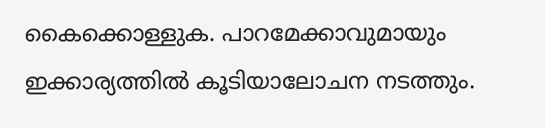കൈക്കൊള്ളുക. പാറമേക്കാവുമായും ഇക്കാര്യത്തില്‍ കൂടിയാലോചന നടത്തും.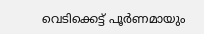വെടിക്കെട്ട് പൂര്‍ണമായും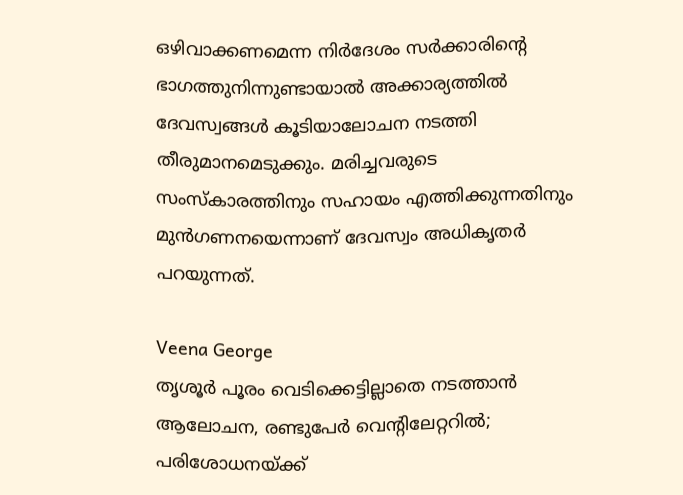ഒഴിവാക്കണമെന്ന നിര്‍ദേശം സര്‍ക്കാരിന്റെ ഭാഗത്തുനിന്നുണ്ടായാല്‍ അക്കാര്യത്തില്‍ ദേവസ്വങ്ങള്‍ കൂടിയാലോചന നടത്തി തീരുമാനമെടുക്കും. മരിച്ചവരുടെ സംസ്‌കാരത്തിനും സഹായം എത്തിക്കുന്നതിനും മുന്‍ഗണനയെന്നാണ് ദേവസ്വം അധികൃതര്‍ പറയുന്നത്.

Veena George
തൃശൂര്‍ പൂരം വെടിക്കെട്ടില്ലാതെ നടത്താന്‍ ആലോചന, രണ്ടുപേര്‍ വെന്റിലേറ്ററില്‍; പരിശോധനയ്ക്ക്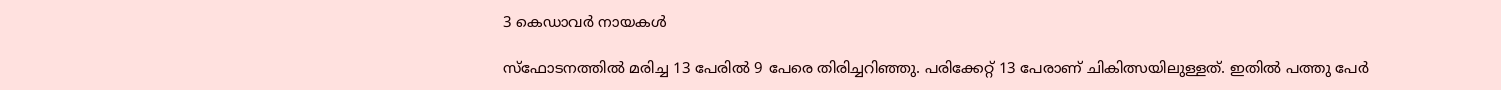3 കെഡാവര്‍ നായകള്‍

സ്ഫോടനത്തില്‍ മരിച്ച 13 പേരില്‍ 9 പേരെ തിരിച്ചറിഞ്ഞു. പരിക്കേറ്റ് 13 പേരാണ് ചികിത്സയിലുള്ളത്. ഇതില്‍ പത്തു പേര്‍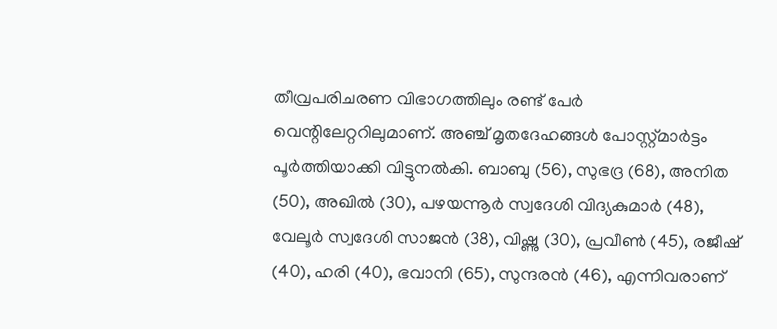തീവ്രപരിചരണ വിഭാഗത്തിലും രണ്ട് പേര്‍ വെന്റിലേറ്ററിലുമാണ്. അഞ്ച് മൃതദേഹങ്ങള്‍ പോസ്റ്റ്മാര്‍ട്ടം പൂര്‍ത്തിയാക്കി വിട്ടുനല്‍കി. ബാബു (56), സുഭദ്ര (68), അനിത (50), അഖില്‍ (30), പഴയന്നൂര്‍ സ്വദേശി വിദ്യകുമാര്‍ (48), വേലൂര്‍ സ്വദേശി സാജന്‍ (38), വിഷ്ണു (30), പ്രവീണ്‍ (45), രജീഷ് (40), ഹരി (40), ഭവാനി (65), സുന്ദരന്‍ (46), എന്നിവരാണ്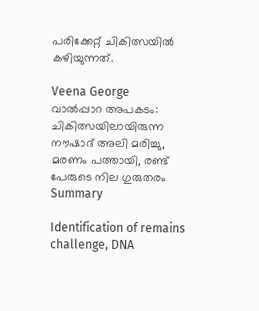പരിക്കേറ്റ് ചികിത്സയില്‍ കഴിയുന്നത്.

Veena George
വാല്‍പ്പാറ അപകടം: ചികിത്സയിലായിരുന്ന നൗഷാദ് അലി മരിച്ചു, മരണം പത്തായി, രണ്ട് പേരുടെ നില ഗുരുതരം
Summary

Identification of remains challenge, DNA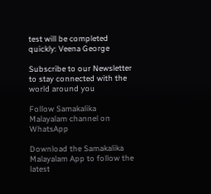test will be completed quickly: Veena George

Subscribe to our Newsletter to stay connected with the world around you

Follow Samakalika Malayalam channel on WhatsApp

Download the Samakalika Malayalam App to follow the latest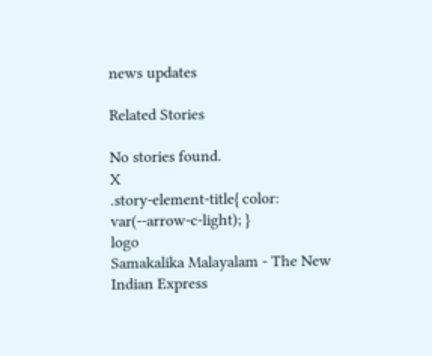news updates

Related Stories

No stories found.
X
.story-element-title{ color: var(--arrow-c-light); }
logo
Samakalika Malayalam - The New Indian Express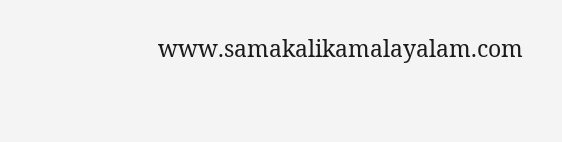www.samakalikamalayalam.com